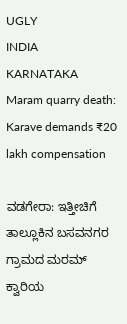UGLY
INDIA
KARNATAKA
Maram quarry death: Karave demands ₹20 lakh compensation

ವಡಗೇರಾ: ಇತ್ತೀಚಿಗೆ ತಾಲ್ಲೂಕಿನ ಬಸವನಗರ ಗ್ರಾಮದ ಮರಮ್ ಕ್ವಾರಿಯ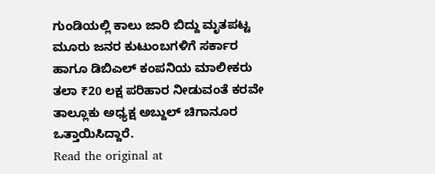ಗುಂಡಿಯಲ್ಲಿ ಕಾಲು ಜಾರಿ ಬಿದ್ದು ಮೃತಪಟ್ಟ ಮೂರು ಜನರ ಕುಟುಂಬಗಳಿಗೆ ಸರ್ಕಾರ ಹಾಗೂ ಡಿಬಿಎಲ್ ಕಂಪನಿಯ ಮಾಲೀಕರು ತಲಾ ₹20 ಲಕ್ಷ ಪರಿಹಾರ ನೀಡುವಂತೆ ಕರವೇ ತಾಲ್ಲೂಕು ಅಧ್ಯಕ್ಷ ಅಬ್ದುಲ್ ಚಿಗಾನೂರ ಒತ್ತಾಯಿಸಿದ್ದಾರೆ.
Read the original at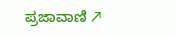ಪ್ರಜಾವಾಣಿ ↗